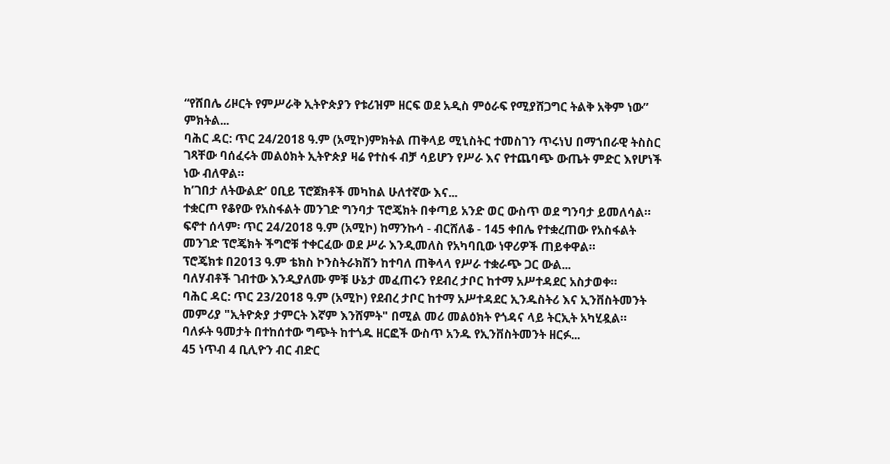“የሸበሌ ሪዞርት የምሥራቅ ኢትዮጵያን የቱሪዝም ዘርፍ ወደ አዲስ ምዕራፍ የሚያሸጋግር ትልቅ አቅም ነው” ምክትል...
ባሕር ዳር: ጥር 24/2018 ዓ.ም (አሚኮ)ምክትል ጠቅላይ ሚኒስትር ተመስገን ጥሩነህ በማኀበራዊ ትስስር ገጻቸው ባሰፈሩት መልዕክት ኢትዮጵያ ዛሬ የተስፋ ብቻ ሳይሆን የሥራ እና የተጨባጭ ውጤት ምድር እየሆነች ነው ብለዋል።
ከ’ገበታ ለትውልድ’ ዐቢይ ፕሮጀክቶች መካከል ሁለተኛው እና...
ተቋርጦ የቆየው የአስፋልት መንገድ ግንባታ ፕሮጄክት በቀጣይ አንድ ወር ውስጥ ወደ ግንባታ ይመለሳል።
ፍኖተ ሰላም፡ ጥር 24/2018 ዓ.ም (አሚኮ) ከማንኩሳ - ብርሸለቆ - 145 ቀበሌ የተቋረጠው የአስፋልት መንገድ ፕሮጄክት ችግሮቹ ተቀርፈው ወደ ሥራ እንዲመለስ የአካባቢው ነዋሪዎች ጠይቀዋል።
ፕሮጄክቱ በ2013 ዓ.ም ቴክስ ኮንስትራክሽን ከተባለ ጠቅላላ የሥራ ተቋራጭ ጋር ውል...
ባለሃብቶች ገብተው እንዲያለሙ ምቹ ሁኔታ መፈጠሩን የደብረ ታቦር ከተማ አሥተዳደር አስታወቀ።
ባሕር ዳር: ጥር 23/2018 ዓ.ም (አሚኮ) የደብረ ታቦር ከተማ አሥተዳደር ኢንዱስትሪ እና ኢንቨስትመንት መምሪያ "ኢትዮጵያ ታምርት እኛም እንሸምት" በሚል መሪ መልዕክት የጎዳና ላይ ትርኢት አካሂዷል።
ባለፉት ዓመታት በተከሰተው ግጭት ከተጎዱ ዘርፎች ውስጥ አንዱ የኢንቨስትመንት ዘርፉ...
45 ነጥብ 4 ቢሊዮን ብር ብድር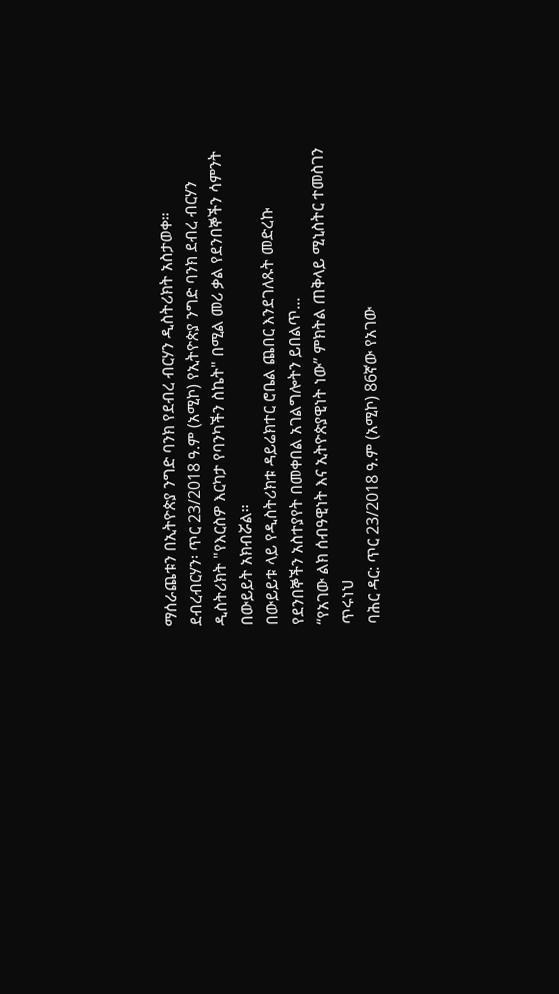ማሰራጨቱን በኢትዮጵያ ንግድ ባንክ የደብረ ብርሃን ዲስትሪክት አስታወቀ።
ደብረብርሃን፡ ጥር 23/2018 ዓ.ም (አሚኮ) የኢትዮጵያ ንግድ ባንክ ደብረ ብርሃን ዲስትሪክት "የእርስዎ እርካታ የባንካችን ስኬት" በሚል መሪ ቃል የደንበኞችን ሳምንት በውይይት አክብሯል።
በውይይቱ ላይ የዲስትሪክቱ ዳይሬክተር ሮቤል ጨበር እንደገለጹት መድረኩ የደንበኞችን አስተያየት በመቀበል አገልግሎትን ይበልጥ...
“የአገው ልክ ሰብዓዊነት እና ኢትዮጵያዊነት ነው” ምክትል ጠቅላይ ሚኒስትር ተመስገን ጥሩነህ
ባሕር ዳር: ጥር 23/2018 ዓ.ም (አሚኮ) 86ኛው የአገው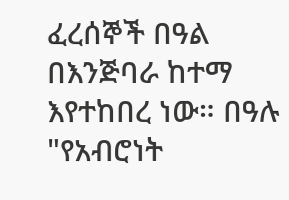ፈረሰኞች በዓል በእንጅባራ ከተማ እየተከበረ ነው። በዓሉ "የአብሮነት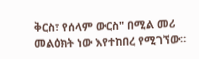ቅርስ፣ የሰላም ውርስ" በሚል መሪ መልዕክት ነው እየተከበረ የሚገኘው።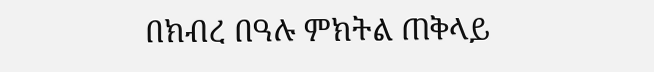በክብረ በዓሉ ምክትል ጠቅላይ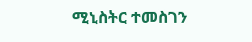ሚኒስትር ተመስገን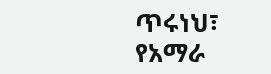ጥሩነህ፣ የአማራ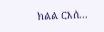ክልል ርእሰ...